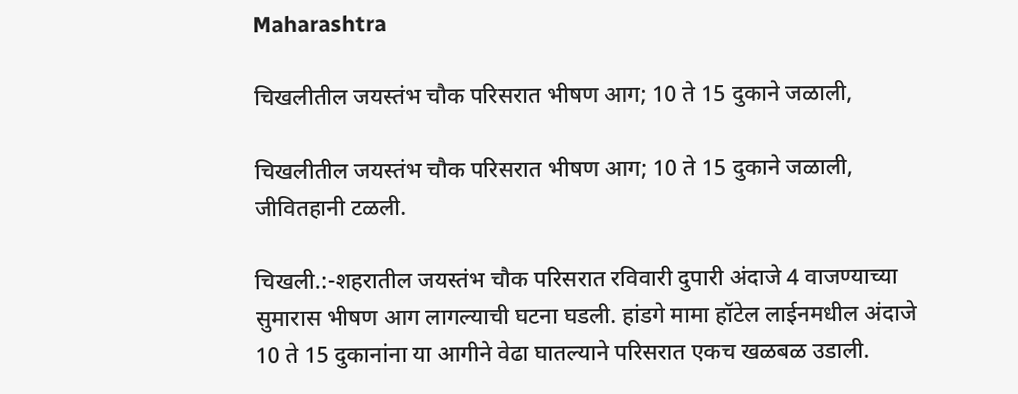Maharashtra

चिखलीतील जयस्तंभ चौक परिसरात भीषण आग; 10 ते 15 दुकाने जळाली,

चिखलीतील जयस्तंभ चौक परिसरात भीषण आग; 10 ते 15 दुकाने जळाली, जीवितहानी टळली.

चिखली.:-शहरातील जयस्तंभ चौक परिसरात रविवारी दुपारी अंदाजे 4 वाजण्याच्या सुमारास भीषण आग लागल्याची घटना घडली. हांडगे मामा हॉटेल लाईनमधील अंदाजे 10 ते 15 दुकानांना या आगीने वेढा घातल्याने परिसरात एकच खळबळ उडाली.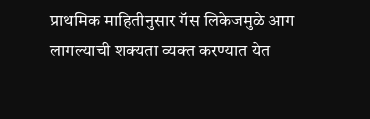प्राथमिक माहितीनुसार गॅस लिकेजमुळे आग लागल्याची शक्यता व्यक्त करण्यात येत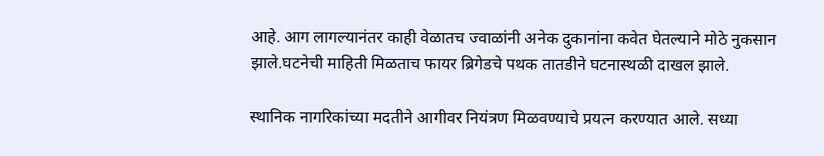आहे. आग लागल्यानंतर काही वेळातच ज्वाळांनी अनेक दुकानांना कवेत घेतल्याने मोठे नुकसान झाले.घटनेची माहिती मिळताच फायर ब्रिगेडचे पथक तातडीने घटनास्थळी दाखल झाले.

स्थानिक नागरिकांच्या मदतीने आगीवर नियंत्रण मिळवण्याचे प्रयत्न करण्यात आले. सध्या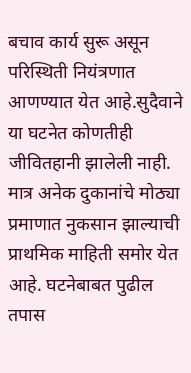बचाव कार्य सुरू असून परिस्थिती नियंत्रणात आणण्यात येत आहे.सुदैवाने या घटनेत कोणतीही जीवितहानी झालेली नाही. मात्र अनेक दुकानांचे मोठ्या प्रमाणात नुकसान झाल्याची प्राथमिक माहिती समोर येत आहे. घटनेबाबत पुढील तपास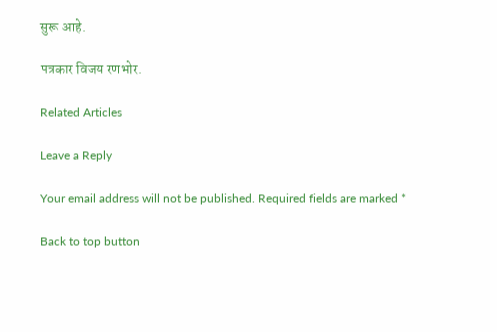सुरू आहे.

पत्रकार विजय रणभोर.

Related Articles

Leave a Reply

Your email address will not be published. Required fields are marked *

Back to top button